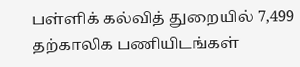பள்ளிக் கல்வித் துறையில் 7,499 தற்காலிக பணியிடங்கள்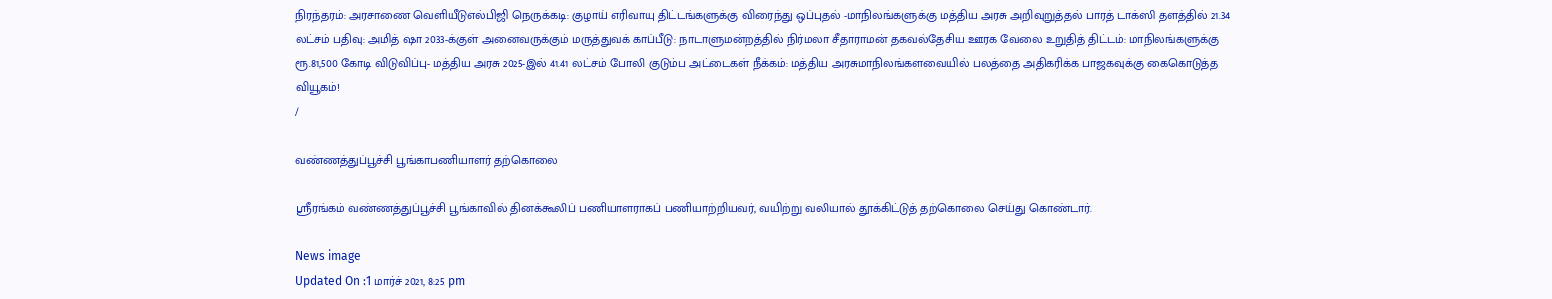நிரந்தரம்: அரசாணை வெளியீடுஎல்பிஜி நெருக்கடி: குழாய் எரிவாயு திட்டங்களுக்கு விரைந்து ஒப்புதல் -மாநிலங்களுக்கு மத்திய அரசு அறிவுறுத்தல் பாரத் டாக்ஸி தளத்தில் 21.34 லட்சம் பதிவு: அமித் ஷா 2033-க்குள் அனைவருக்கும் மருத்துவக் காப்பீடு: நாடாளுமன்றத்தில் நிர்மலா சீதாராமன் தகவல்தேசிய ஊரக வேலை உறுதித் திட்டம்: மாநிலங்களுக்கு ரூ.81,500 கோடி விடுவிப்பு- மத்திய அரசு 2025-இல் 41.41 லட்சம் போலி குடும்ப அட்டைகள் நீக்கம்: மத்திய அரசுமாநிலங்களவையில் பலத்தை அதிகரிக்க பாஜகவுக்கு கைகொடுத்த வியூகம்!
/

வண்ணத்துப்பூச்சி பூங்காபணியாளர் தற்கொலை

ஸ்ரீரங்கம் வண்ணத்துப்பூச்சி பூங்காவில் தினக்கூலிப் பணியாளராகப் பணியாற்றியவர், வயிற்று வலியால் தூக்கிட்டுத் தற்கொலை செய்து கொண்டார்.

News image
Updated On :1 மார்ச் 2021, 8:25 pm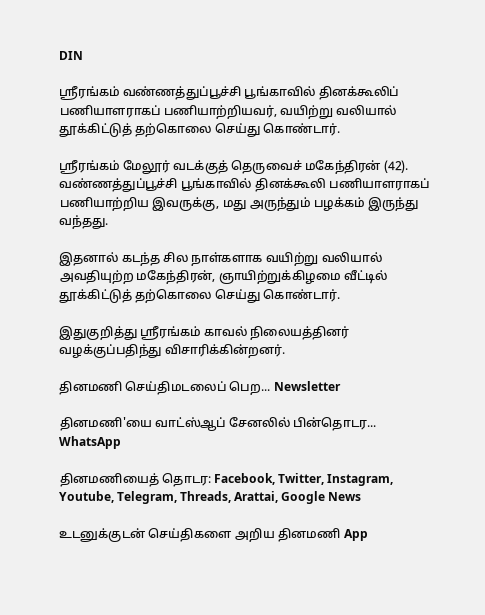DIN

ஸ்ரீரங்கம் வண்ணத்துப்பூச்சி பூங்காவில் தினக்கூலிப் பணியாளராகப் பணியாற்றியவர், வயிற்று வலியால் தூக்கிட்டுத் தற்கொலை செய்து கொண்டார்.

ஸ்ரீரங்கம் மேலூர் வடக்குத் தெருவைச் மகேந்திரன் (42). வண்ணத்துப்பூச்சி பூங்காவில் தினக்கூலி பணியாளராகப் பணியாற்றிய இவருக்கு, மது அருந்தும் பழக்கம் இருந்து வந்தது.

இதனால் கடந்த சில நாள்களாக வயிற்று வலியால் அவதியுற்ற மகேந்திரன், ஞாயிற்றுக்கிழமை வீட்டில் தூக்கிட்டுத் தற்கொலை செய்து கொண்டார்.

இதுகுறித்து ஸ்ரீரங்கம் காவல் நிலையத்தினர் வழக்குப்பதிந்து விசாரிக்கின்றனர்.

தினமணி செய்திமடலைப் பெற... Newsletter

தினமணி'யை வாட்ஸ்ஆப் சேனலில் பின்தொடர... WhatsApp

தினமணியைத் தொடர: Facebook, Twitter, Instagram, Youtube, Telegram, Threads, Arattai, Google News

உடனுக்குடன் செய்திகளை அறிய தினமணி App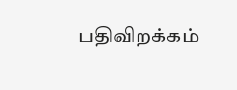பதிவிறக்கம்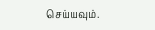செய்யவும்.